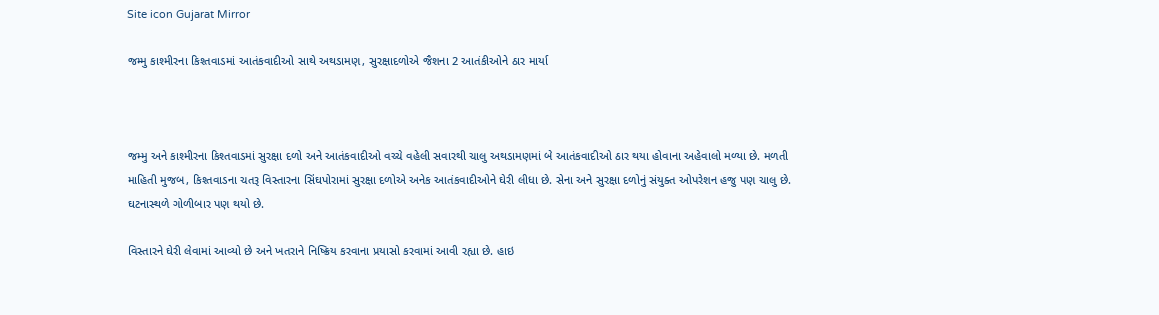Site icon Gujarat Mirror

જમ્મુ કાશ્મીરના કિશ્તવાડમાં આતંકવાદીઓ સાથે અથડામણ, સુરક્ષાદળોએ જૈશના 2 આતંકીઓને ઠાર માર્યા



જમ્મુ અને કાશ્મીરના કિશ્તવાડમાં સુરક્ષા દળો અને આતંકવાદીઓ વચ્ચે વહેલી સવારથી ચાલુ અથડામણમાં બે આતંકવાદીઓ ઠાર થયા હોવાના અહેવાલો મળ્યા છે. મળતી માહિતી મુજબ, કિશ્તવાડના ચતરૂ વિસ્તારના સિંઘપોરામાં સુરક્ષા દળોએ અનેક આતંકવાદીઓને ઘેરી લીધા છે. સેના અને સુરક્ષા દળોનું સંયુક્ત ઓપરેશન હજુ પણ ચાલુ છે. ઘટનાસ્થળે ગોળીબાર પણ થયો છે.

વિસ્તારને ઘેરી લેવામાં આવ્યો છે અને ખતરાને નિષ્ક્રિય કરવાના પ્રયાસો કરવામાં આવી રહ્યા છે. હાઇ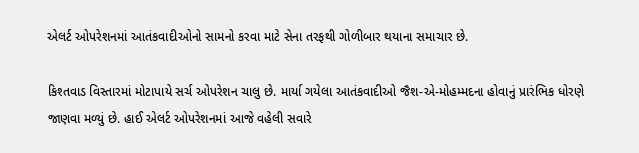એલર્ટ ઓપરેશનમાં આતંકવાદીઓનો સામનો કરવા માટે સેના તરફથી ગોળીબાર થયાના સમાચાર છે.

કિશ્તવાડ વિસ્તારમાં મોટાપાયે સર્ચ ઓપરેશન ચાલુ છે. માર્યા ગયેલા આતંકવાદીઓ જૈશ-એ-મોહમ્મદના હોવાનું પ્રારંભિક ધોરણે જાણવા મળ્યું છે. હાઈ એલર્ટ ઓપરેશનમાં આજે વહેલી સવારે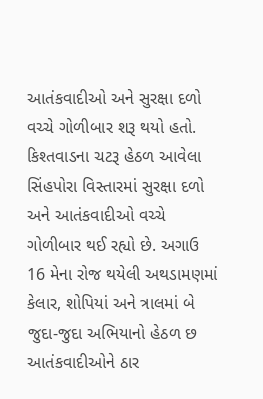આતંકવાદીઓ અને સુરક્ષા દળો વચ્ચે ગોળીબાર શરૂ થયો હતો. કિશ્તવાડના ચટરૂ હેઠળ આવેલા સિંહપોરા વિસ્તારમાં સુરક્ષા દળો અને આતંકવાદીઓ વચ્ચે ગોળીબાર થઈ રહ્યો છે. અગાઉ 16 મેના રોજ થયેલી અથડામણમાં કેલાર, શોપિયાં અને ત્રાલમાં બે જુદા-જુદા અભિયાનો હેઠળ છ આતંકવાદીઓને ઠાર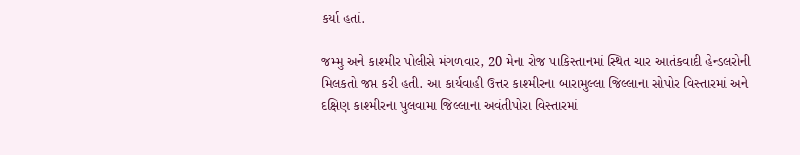કર્યા હતાં.

જમ્મુ અને કાશ્મીર પોલીસે મંગળવાર, 20 મેના રોજ પાકિસ્તાનમાં સ્થિત ચાર આતંકવાદી હેન્ડલરોની મિલકતો જપ્ત કરી હતી. આ કાર્યવાહી ઉત્તર કાશ્મીરના બારામુલ્લા જિલ્લાના સોપોર વિસ્તારમાં અને દક્ષિણ કાશ્મીરના પુલવામા જિલ્લાના અવંતીપોરા વિસ્તારમાં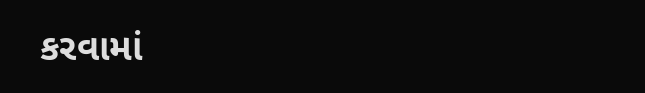કરવામાં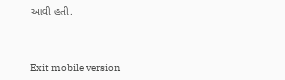આવી હતી.



Exit mobile version